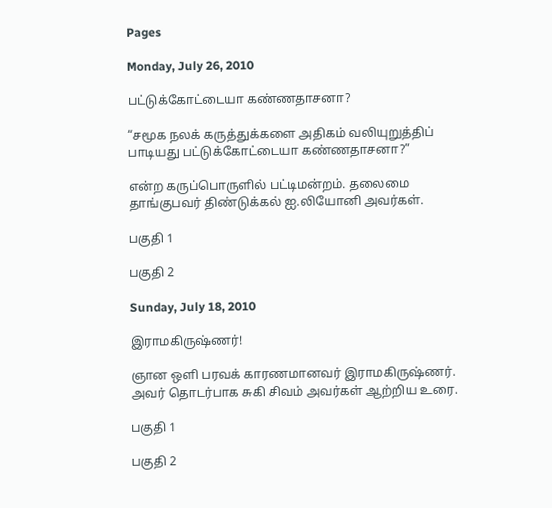Pages

Monday, July 26, 2010

பட்டுக்கோட்டையா கண்ணதாசனா?

“சமூக நலக் கருத்துக்களை அதிகம் வலியுறுத்திப் பாடியது பட்டுக்கோட்டையா கண்ணதாசனா?”

என்ற கருப்பொருளில் பட்டிமன்றம். தலைமை தாங்குபவர் திண்டுக்கல் ஐ.லியோனி அவர்கள்.

பகுதி 1

பகுதி 2

Sunday, July 18, 2010

இராமகிருஷ்ணர்!

ஞான ஒளி பரவக் காரணமானவர் இராமகிருஷ்ணர்.  அவர் தொடர்பாக சுகி சிவம் அவர்கள் ஆற்றிய உரை.

பகுதி 1

பகுதி 2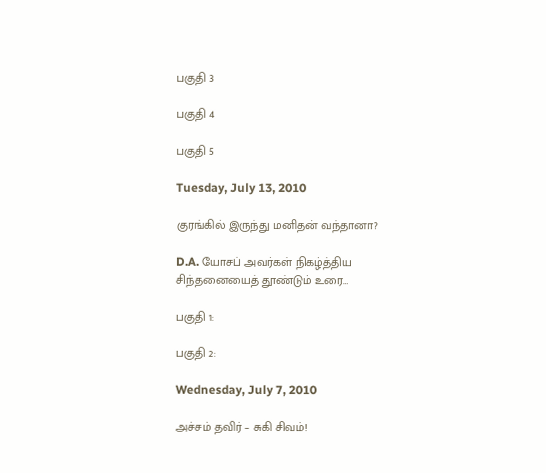பகுதி 3

பகுதி 4

பகுதி 5

Tuesday, July 13, 2010

குரங்கில் இருந்து மனிதன் வந்தானா?

D.A. யோசப் அவர்கள் நிகழ்த்திய சிந்தனையைத் தூண்டும் உரை…

பகுதி 1:

பகுதி 2:

Wednesday, July 7, 2010

அச்சம் தவிர் – சுகி சிவம்!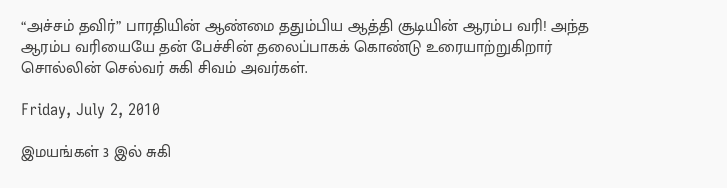“அச்சம் தவிர்” பாரதியின் ஆண்மை ததும்பிய ஆத்தி சூடியின் ஆரம்ப வரி! அந்த ஆரம்ப வரியையே தன் பேச்சின் தலைப்பாகக் கொண்டு உரையாற்றுகிறார் சொல்லின் செல்வர் சுகி சிவம் அவர்கள்.

Friday, July 2, 2010

இமயங்கள் 3 இல் சுகி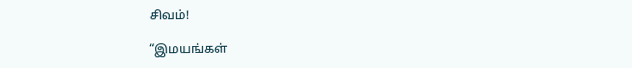சிவம்!

“இமயங்கள்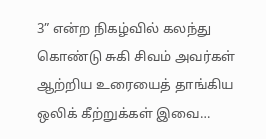3” என்ற நிகழ்வில் கலந்து கொண்டு சுகி சிவம் அவர்கள் ஆற்றிய உரையைத் தாங்கிய ஒலிக் கீற்றுக்கள் இவை…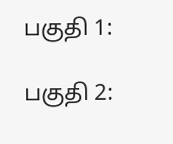பகுதி 1:

பகுதி 2: